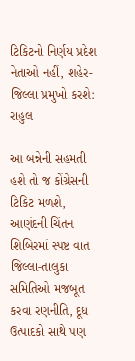ટિકિટનો નિર્ણય પ્રદેશ નેતાઓ નહીં, શહેર-જિલ્લા પ્રમુખો કરશે: રાહુલ

આ બન્નેની સહમતી હશે તો જ કોંગ્રેસની ટિકિટ મળશે, આણંદની ચિંતન શિબિરમાં સ્પષ્ટ વાત જિલ્લા-તાલુકા સમિતિઓ મજબૂત કરવા રણનીતિ, દૂધ ઉત્પાદકો સાથે પણ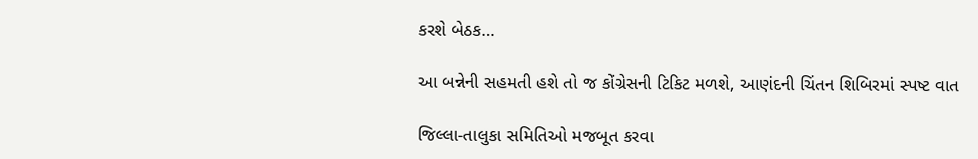કરશે બેઠક…

આ બન્નેની સહમતી હશે તો જ કોંગ્રેસની ટિકિટ મળશે, આણંદની ચિંતન શિબિરમાં સ્પષ્ટ વાત

જિલ્લા-તાલુકા સમિતિઓ મજબૂત કરવા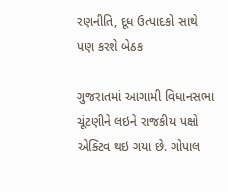રણનીતિ, દૂધ ઉત્પાદકો સાથે પણ કરશે બેઠક

ગુજરાતમાં આગામી વિધાનસભા ચૂંટણીને લઇને રાજકીય પક્ષો એક્ટિવ થઇ ગયા છે. ગોપાલ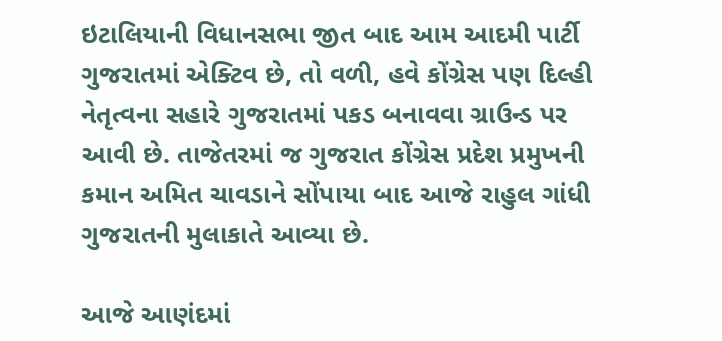ઇટાલિયાની વિધાનસભા જીત બાદ આમ આદમી પાર્ટી ગુજરાતમાં એક્ટિવ છે, તો વળી, હવે કોંગ્રેસ પણ દિલ્હી નેતૃત્વના સહારે ગુજરાતમાં પકડ બનાવવા ગ્રાઉન્ડ પર આવી છે. તાજેતરમાં જ ગુજરાત કોંગ્રેસ પ્રદેશ પ્રમુખની કમાન અમિત ચાવડાને સોંપાયા બાદ આજે રાહુલ ગાંધી ગુજરાતની મુલાકાતે આવ્યા છે.

આજે આણંદમાં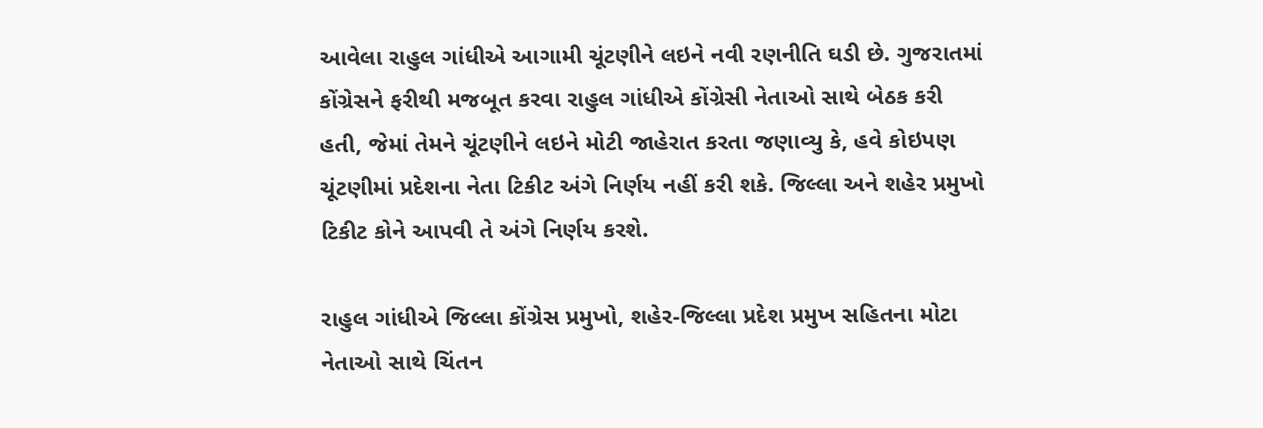આવેલા રાહુલ ગાંધીએ આગામી ચૂંટણીને લઇને નવી રણનીતિ ઘડી છે. ગુજરાતમાં કોંગ્રેસને ફરીથી મજબૂત કરવા રાહુલ ગાંધીએ કોંગ્રેસી નેતાઓ સાથે બેઠક કરી હતી, જેમાં તેમને ચૂંટણીને લઇને મોટી જાહેરાત કરતા જણાવ્યુ કે, હવે કોઇપણ ચૂંટણીમાં પ્રદેશના નેતા ટિકીટ અંગે નિર્ણય નહીં કરી શકે. જિલ્લા અને શહેર પ્રમુખો ટિકીટ કોને આપવી તે અંગે નિર્ણય કરશે.

રાહુલ ગાંધીએ જિલ્લા કોંગ્રેસ પ્રમુખો, શહેર-જિલ્લા પ્રદેશ પ્રમુખ સહિતના મોટા નેતાઓ સાથે ચિંતન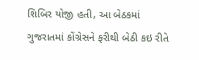શિબિર યોજી હતી, આ બેઠકમાં ગુજરાતમાં કોંગ્રેસને ફરીથી બેઠી કઇ રીતે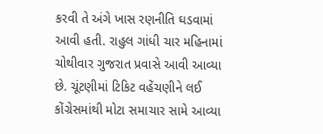કરવી તે અંગે ખાસ રણનીતિ ઘડવામાં આવી હતી. રાહુલ ગાંધી ચાર મહિનામાં ચોથીવાર ગુજરાત પ્રવાસે આવી આવ્યા છે. ચૂંટણીમાં ટિકિટ વહેંચણીને લઈ કોંગ્રેસમાંથી મોટા સમાચાર સામે આવ્યા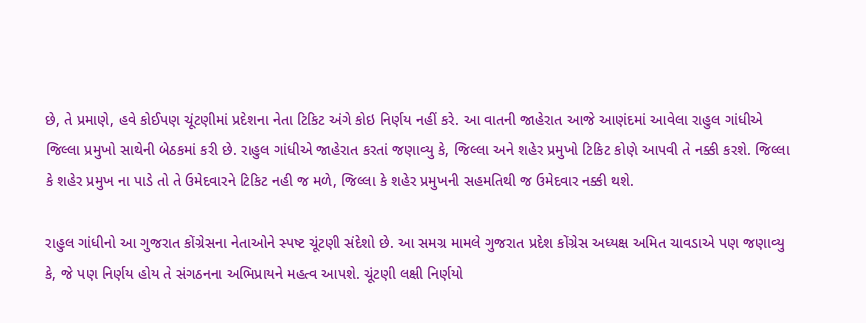છે, તે પ્રમાણે, હવે કોઈપણ ચૂંટણીમાં પ્રદેશના નેતા ટિકિટ અંગે કોઇ નિર્ણય નહીં કરે. આ વાતની જાહેરાત આજે આણંદમાં આવેલા રાહુલ ગાંધીએ જિલ્લા પ્રમુખો સાથેની બેઠકમાં કરી છે. રાહુલ ગાંધીએ જાહેરાત કરતાં જણાવ્યુ કે, જિલ્લા અને શહેર પ્રમુખો ટિકિટ કોણે આપવી તે નક્કી કરશે. જિલ્લા કે શહેર પ્રમુખ ના પાડે તો તે ઉમેદવારને ટિકિટ નહી જ મળે, જિલ્લા કે શહેર પ્રમુખની સહમતિથી જ ઉમેદવાર નક્કી થશે.

રાહુલ ગાંધીનો આ ગુજરાત કોંગ્રેસના નેતાઓને સ્પષ્ટ ચૂંટણી સંદેશો છે. આ સમગ્ર મામલે ગુજરાત પ્રદેશ કોંગ્રેસ અધ્યક્ષ અમિત ચાવડાએ પણ જણાવ્યુ કે, જે પણ નિર્ણય હોય તે સંગઠનના અભિપ્રાયને મહત્વ આપશે. ચૂંટણી લક્ષી નિર્ણયો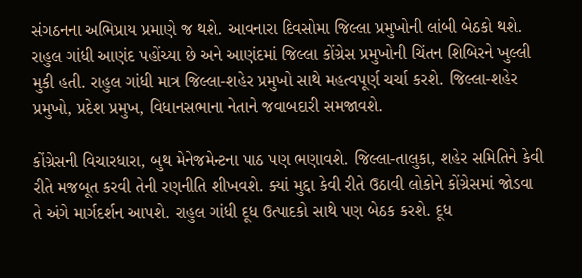સંગઠનના અભિપ્રાય પ્રમાણે જ થશે. આવનારા દિવસોમા જિલ્લા પ્રમુખોની લાંબી બેઠકો થશે. રાહુલ ગાંધી આણંદ પહોંચ્યા છે અને આણંદમાં જિલ્લા કોંગ્રેસ પ્રમુખોની ચિંતન શિબિરને ખુલ્લી મુકી હતી. રાહુલ ગાંધી માત્ર જિલ્લા-શહેર પ્રમુખો સાથે મહત્વપૂર્ણ ચર્ચા કરશે. જિલ્લા-શહેર પ્રમુખો, પ્રદેશ પ્રમુખ, વિધાનસભાના નેતાને જવાબદારી સમજાવશે.

કોંગ્રેસની વિચારધારા, બુથ મેનેજમેન્ટના પાઠ પણ ભણાવશે. જિલ્લા-તાલુકા, શહેર સમિતિને કેવી રીતે મજબૂત કરવી તેની રણનીતિ શીખવશે. ક્યાં મુદ્દા કેવી રીતે ઉઠાવી લોકોને કોંગ્રેસમાં જોડવા તે અંગે માર્ગદર્શન આપશે. રાહુલ ગાંધી દૂધ ઉત્પાદકો સાથે પણ બેઠક કરશે. દૂધ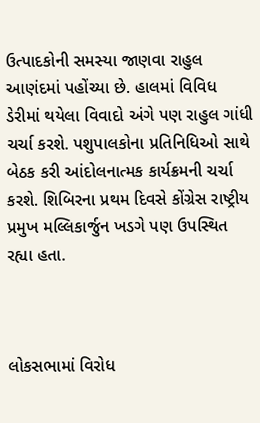ઉત્પાદકોની સમસ્યા જાણવા રાહુલ આણંદમાં પહોંચ્યા છે. હાલમાં વિવિધ ડેરીમાં થયેલા વિવાદો અંગે પણ રાહુલ ગાંધી ચર્ચા કરશે. પશુપાલકોના પ્રતિનિધિઓ સાથે બેઠક કરી આંદોલનાત્મક કાર્યક્રમની ચર્ચા કરશે. શિબિરના પ્રથમ દિવસે કોંગ્રેસ રાષ્ટ્રીય પ્રમુખ મલ્લિકાર્જુન ખડગે પણ ઉપસ્થિત રહ્યા હતા.



લોકસભામાં વિરોધ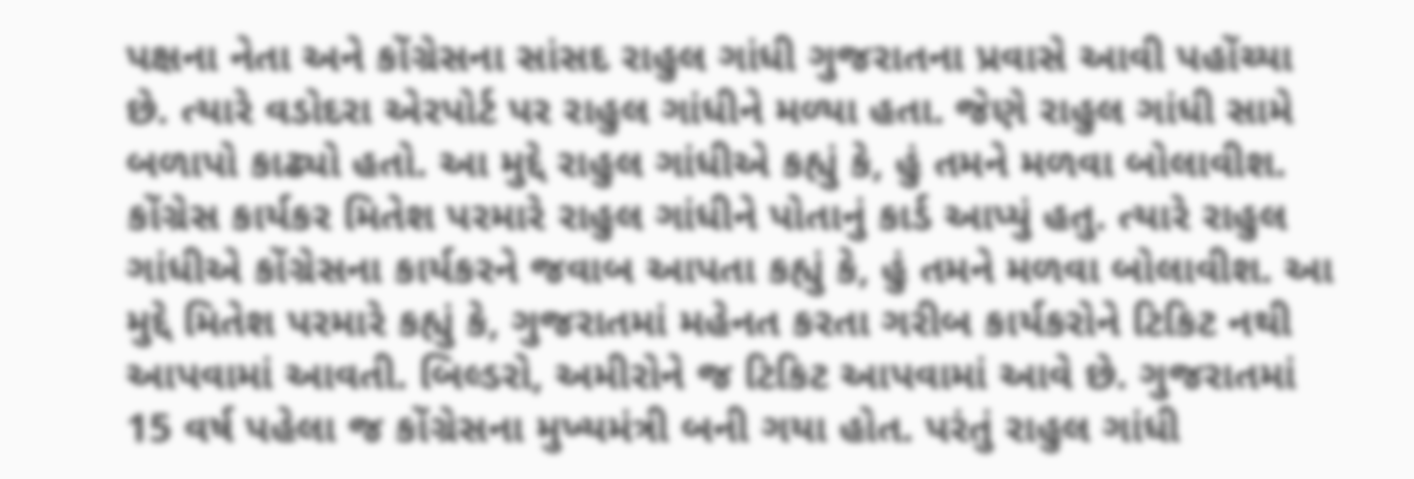પક્ષના નેતા અને કોંગ્રેસના સાંસદ રાહુલ ગાંધી ગુજરાતના પ્રવાસે આવી પહોંચ્યા છે. ત્યારે વડોદરા એરપોર્ટ પર રાહુલ ગાંધીને મળ્યા હતા. જેણે રાહુલ ગાંધી સામે બળાપો કાઢ્યો હતો. આ મુદ્દે રાહુલ ગાંધીએ કહ્યું કે, હું તમને મળવા બોલાવીશ. કોંગ્રેસ કાર્યકર મિતેશ પરમારે રાહુલ ગાંધીને પોતાનું કાર્ડ આપ્યું હતુ. ત્યારે રાહુલ ગાંધીએ કોંગ્રેસના કાર્યકરને જવાબ આપતા કહ્યું કે, હું તમને મળવા બોલાવીશ. આ મુદ્દે મિતેશ પરમારે કહ્યું કે, ગુજરાતમાં મહેનત કરતા ગરીબ કાર્યકરોને ટિકિટ નથી આપવામાં આવતી. બિલ્ડરો, અમીરોને જ ટિકિટ આપવામાં આવે છે. ગુજરાતમાં 15 વર્ષ પહેલા જ કોંગ્રેસના મુખ્યમંત્રી બની ગયા હોત. પરંતું રાહુલ ગાંધી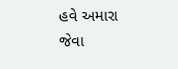હવે અમારા જેવા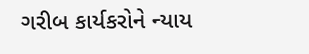ગરીબ કાર્યકરોને ન્યાય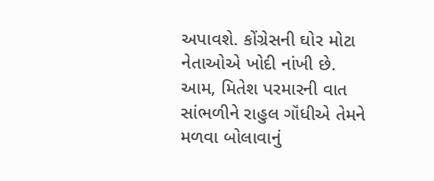અપાવશે. કોંગ્રેસની ઘોર મોટા નેતાઓએ ખોદી નાંખી છે. આમ, મિતેશ પરમારની વાત સાંભળીને રાહુલ ગૉંધીએ તેમને મળવા બોલાવાનું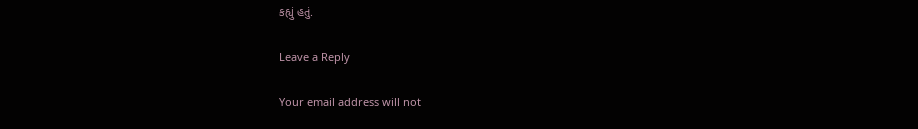કહ્યું હતું.

Leave a Reply

Your email address will not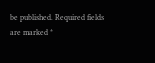be published. Required fields are marked *